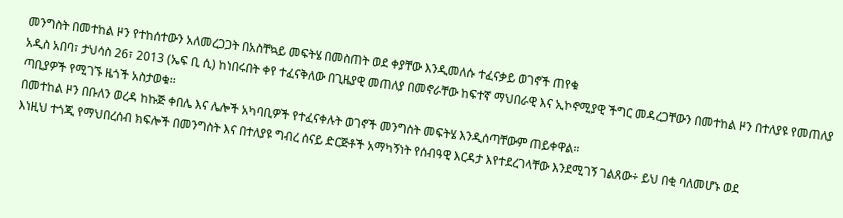መንግስት በመተከል ዞን የተከሰተውን አለመረጋጋት በአስቸኳይ መፍትሄ በመስጠት ወደ ቀያቸው እንዲመለሱ ተፈናቃይ ወገኖች ጠየቁ
አዲስ አበባ፣ ታህሳስ 26፣ 2013 (ኤፍ ቢ ሲ) ከነበሩበት ቀየ ተፈናቅለው በጊዜያዊ መጠለያ በመኖራቸው ከፍተኛ ማህበራዊ እና ኢኮኖሚያዊ ችግር መዳረጋቸውን በመተከል ዞን በተለያዩ የመጠለያ ጣቢያዎች የሚገኙ ዜጎች አስታወቁ፡፡
በመተከል ዞን በቡለን ወረዳ ከኩጅ ቀበሌ እና ሌሎች አካባቢዎች የተፈናቀሉት ወገኖች መንግስት መፍትሄ እንዲሰጣቸውም ጠይቀዋል።
እነዚህ ተጎጂ የማህበረሰብ ክፍሎች በመንግስት እና በተለያዩ ግብረ ሰናይ ድርጅቶች አማካኝነት የሰብዓዊ እርዳታ እየተደረገላቸው እንደሚገኝ ገልጸው÷ ይህ በቂ ባለመሆኑ ወደ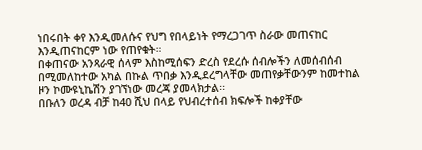ነበሩበት ቀየ እንዲመለሱና የህግ የበላይነት የማረጋገጥ ስራው መጠናከር እንዲጠናከርም ነው የጠየቁት።
በቀጠናው አንጻራዊ ሰላም እስከሚሰፍን ድረስ የደረሱ ሰብሎችን ለመሰብሰብ በሚመለከተው አካል በኩል ጥበቃ እንዲደረግላቸው መጠየቃቸውንም ከመተከል ዞን ኮሙዩኒኬሽን ያገኘነው መረጃ ያመላክታል፡፡
በቡለን ወረዳ ብቻ ከ40 ሺህ በላይ የህብረተሰብ ክፍሎች ከቀያቸው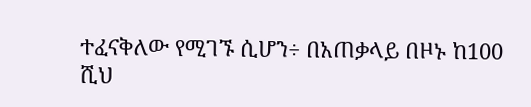ተፈናቅለው የሚገኙ ሲሆን÷ በአጠቃላይ በዞኑ ከ100 ሺህ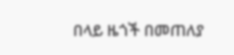በላይ ዜጎች በመጠለያ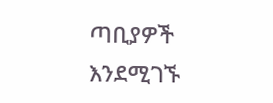ጣቢያዎች እንደሚገኙ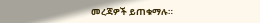መረጃዎች ይጠቁማሉ።